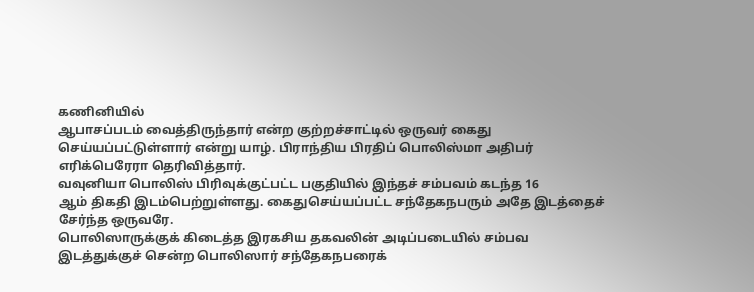கணினியில்
ஆபாசப்படம் வைத்திருந்தார் என்ற குற்றச்சாட்டில் ஒருவர் கைது
செய்யப்பட்டுள்ளார் என்று யாழ். பிராந்திய பிரதிப் பொலிஸ்மா அதிபர்
எரிக்பெரேரா தெரிவித்தார்.
வவுனியா பொலிஸ் பிரிவுக்குட்பட்ட பகுதியில் இந்தச் சம்பவம் கடந்த 16
ஆம் திகதி இடம்பெற்றுள்ளது. கைதுசெய்யப்பட்ட சந்தேகநபரும் அதே இடத்தைச்
சேர்ந்த ஒருவரே.
பொலிஸாருக்குக் கிடைத்த இரகசிய தகவலின் அடிப்படையில் சம்பவ
இடத்துக்குச் சென்ற பொலிஸார் சந்தேகநபரைக்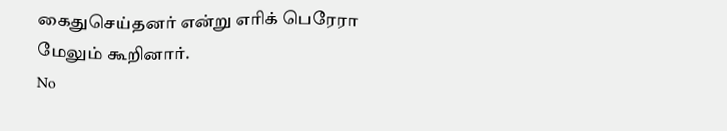கைதுசெய்தனர் என்று எரிக் பெரேரா
மேலும் கூறினார்.
No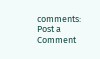comments:
Post a Comment